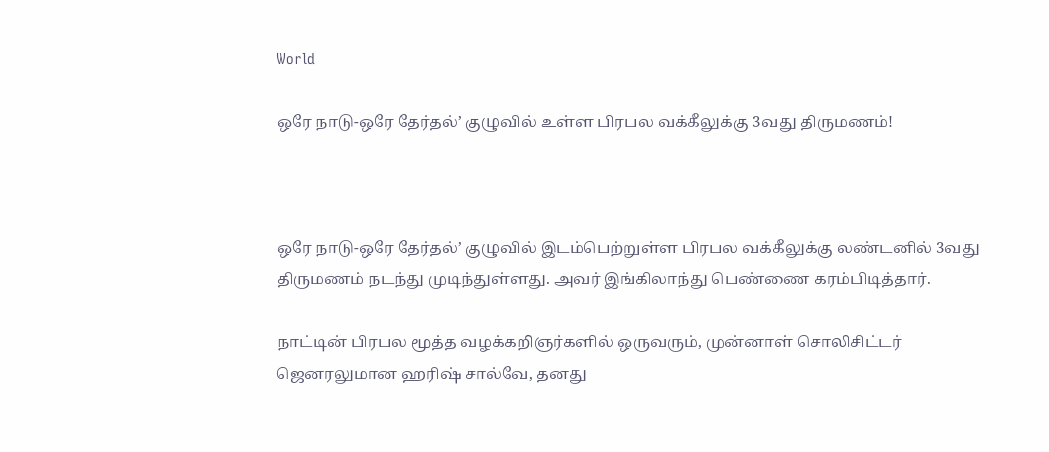World

ஒரே நாடு-ஒரே தேர்தல்’ குழுவில் உள்ள பிரபல வக்கீலுக்கு 3வது திருமணம்!



ஒரே நாடு-ஒரே தேர்தல்’ குழுவில் இடம்பெற்றுள்ள பிரபல வக்கீலுக்கு லண்டனில் 3வது திருமணம் நடந்து முடிந்துள்ளது. அவர் இங்கிலாந்து பெண்ணை கரம்பிடித்தார்.

நாட்டின் பிரபல மூத்த வழக்கறிஞர்களில் ஒருவரும், முன்னாள் சொலிசிட்டர் ஜெனரலுமான ஹரிஷ் சால்வே, தனது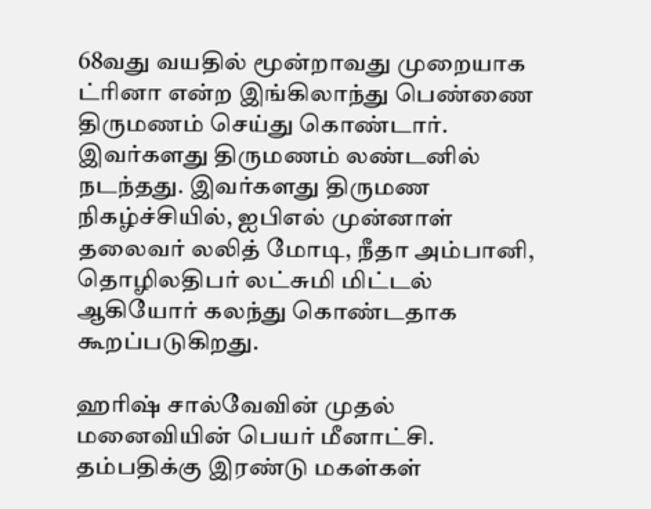68வது வயதில் மூன்றாவது முறையாக ட்ரினா என்ற இங்கிலாந்து பெண்ணை திருமணம் செய்து கொண்டார். இவர்களது திருமணம் லண்டனில் நடந்தது. இவர்களது திருமண நிகழ்ச்சியில், ஐபிஎல் முன்னாள் தலைவர் லலித் மோடி, நீதா அம்பானி, தொழிலதிபர் லட்சுமி மிட்டல் ஆகியோர் கலந்து கொண்டதாக கூறப்படுகிறது.

ஹரிஷ் சால்வேவின் முதல் மனைவியின் பெயர் மீனாட்சி. தம்பதிக்கு இரண்டு மகள்கள்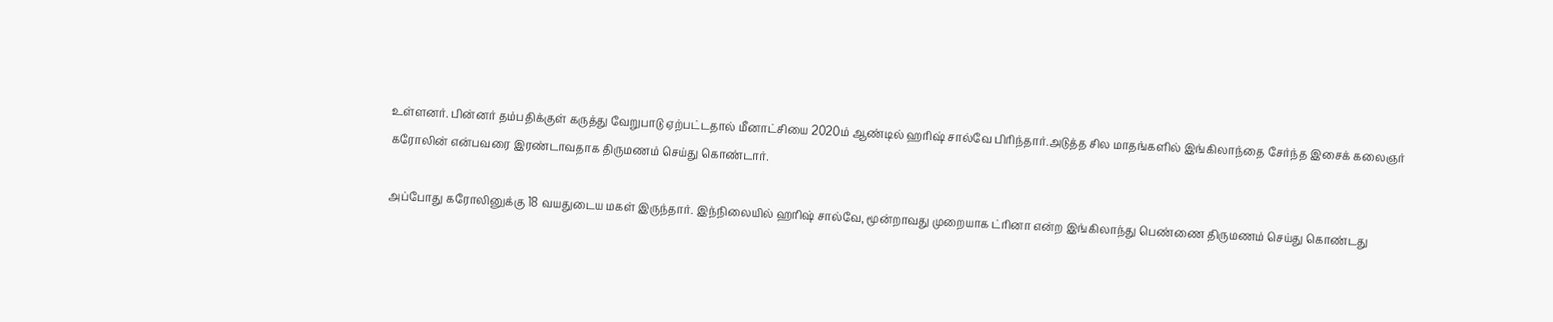உள்ளனர். பின்னர் தம்பதிக்குள் கருத்து வேறுபாடு ஏற்பட்டதால் மீனாட்சியை 2020ம் ஆண்டில் ஹரிஷ் சால்வே பிரிந்தார்.அடுத்த சில மாதங்களில் இங்கிலாந்தை சேர்ந்த இசைக் கலைஞர் கரோலின் என்பவரை இரண்டாவதாக திருமணம் செய்து கொண்டார்.

அப்போது கரோலினுக்கு 18 வயதுடைய மகள் இருந்தார். இந்நிலையில் ஹரிஷ் சால்வே, மூன்றாவது முறையாக ட்ரினா என்ற இங்கிலாந்து பெண்ணை திருமணம் செய்து கொண்டது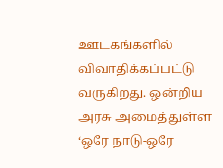ஊடகங்களில் விவாதிக்கப்பட்டு வருகிறது. ஒன்றிய அரசு அமைத்துள்ள ‘ஒரே நாடு-ஒரே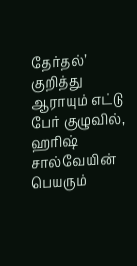தேர்தல்’ குறித்து ஆராயும் எட்டு பேர் குழுவில், ஹரிஷ் சால்வேயின் பெயரும்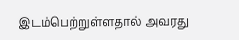இடம்பெற்றுள்ளதால் அவரது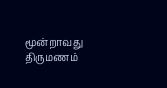மூன்றாவது திருமணம்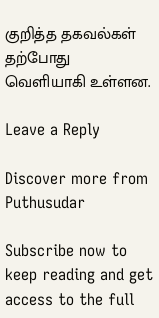குறித்த தகவல்கள் தற்போது வெளியாகி உள்ளன.

Leave a Reply

Discover more from Puthusudar

Subscribe now to keep reading and get access to the full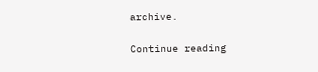archive.

Continue reading